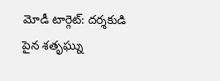మోడీ టార్గెట్: దర్శకుడి పైన శతృఘ్ను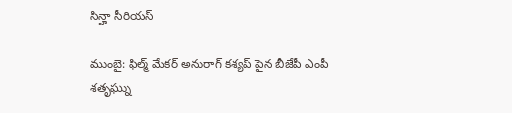సిన్హా సీరియస్

ముంబై: ఫిల్మ్ మేకర్ అనురాగ్ కశ్యప్ పైన బీజేపీ ఎంపీ శతృఘ్ను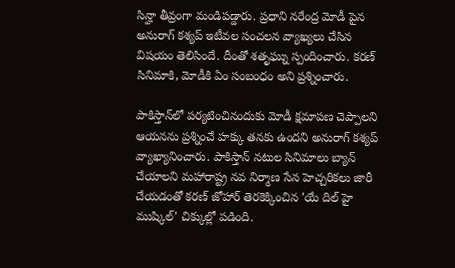సిన్హా తీవ్రంగా మండిపడ్డారు. ప్రధాని నరేంద్ర మోడీ పైన అనురాగ్ కశ్యప్ ఇటీవల సంచలన వ్యాఖ్యలు చేసిన విషయం తెలిసిందే. దీంతో శతృఘ్ను స్పందించారు. కరణ్‌ సినిమాకి, మోడీకి ఏం సంబంధం అని ప్రశ్నించారు.

పాకిస్తాన్‍‌లో పర్యటించినందుకు మోడీ క్షమాపణ చెప్పాలని ఆయనను ప్రశ్నించే హక్కు తనకు ఉందని అనురాగ్‌ కశ్యప్‌ వ్యాఖ్యానించారు. పాకిస్తాన్ నటుల సినిమాలు బ్యాన్‌ చేయాలని మహారాష్ట్ర నవ నిర్మాణ సేన హెచ్చరికలు జారీ చేయడంతో కరణ్ జోహార్‌ తెరకెక్కించిన 'యే దిల్‌ హై ముష్కిల్‌' చిక్కుల్లో పడింది.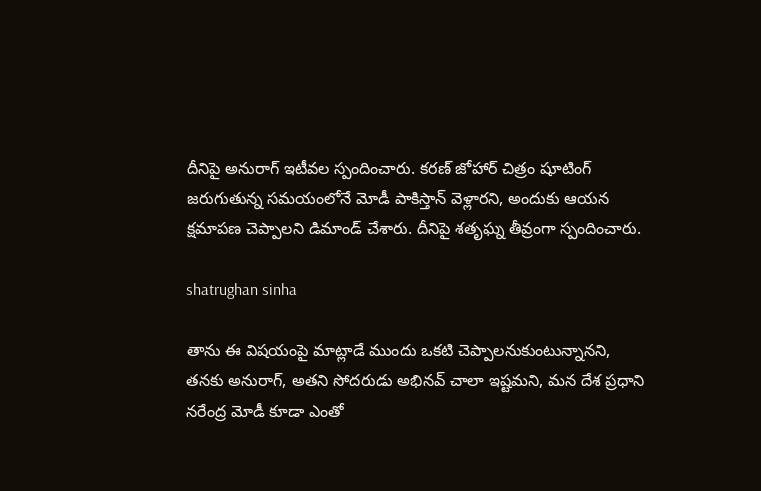దీనిపై అనురాగ్ ఇటీవల స్పందించారు. కరణ్‌ జోహార్ చిత్రం షూటింగ్‌ జరుగుతున్న సమయంలోనే మోడీ పాకిస్తాన్ వెళ్లారని, అందుకు ఆయన క్షమాపణ చెప్పాలని డిమాండ్‌ చేశారు. దీనిపై శతృఘ్న తీవ్రంగా స్పందించారు.

shatrughan sinha

తాను ఈ విషయంపై మాట్లాడే ముందు ఒకటి చెప్పాలనుకుంటున్నానని, తనకు అనురాగ్‌, అతని సోదరుడు అభినవ్‌ చాలా ఇష్టమని, మన దేశ ప్రధాని నరేంద్ర మోడీ కూడా ఎంతో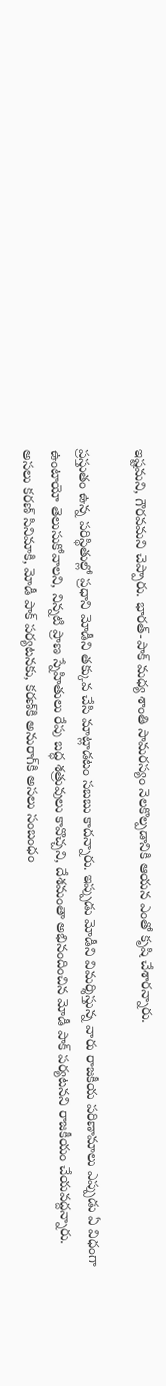ఇష్టమని, గౌరవమని చెప్పారు. భారత్‌-పాక్‌ మధ్య శాంతి సామరస్యం నెలకొల్పడానికి ఆయన ఎంతో కృషి చేశారన్నారు.

ప్రస్తుతం ఉన్న పరిస్థితుల్లో ప్రధాని మోడీని తక్కువ చేసి మాట్లాడటం సబబు కాదన్నారు. ఇప్పుడు మోడీని విమర్శిస్తున్న వారు రాజకీయ పరిణామాలు ఎప్పుడు ఏ విధంగా ఉంటాయో తెలుసుకోవాలని, నిన్నటి ప్రాణ స్నేహితులు రేపు బద్ధ శత్రువులు కావొచ్చని, దేశమంతా అభినందించిన మోడీ పాక్‌ పర్యటనని రాజకీయం చేయవద్దన్నారు. అసలు కరణ్‌ సినిమాకి, మోడీ పాక్‌ పర్యటనకు, కరణ్‌కి అనురాగ్‌కి అసలు సంబంధం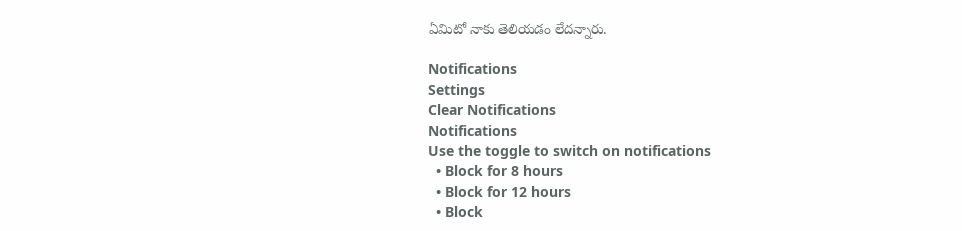ఏమిటో నాకు తెలియడం లేదన్నారు.

Notifications
Settings
Clear Notifications
Notifications
Use the toggle to switch on notifications
  • Block for 8 hours
  • Block for 12 hours
  • Block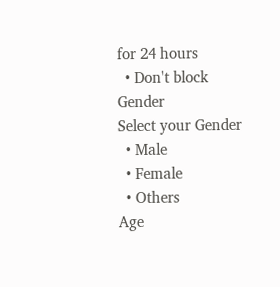for 24 hours
  • Don't block
Gender
Select your Gender
  • Male
  • Female
  • Others
Age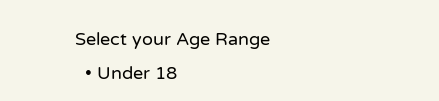Select your Age Range
  • Under 18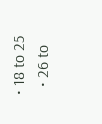• 18 to 25
  • 26 to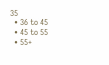35
  • 36 to 45
  • 45 to 55
  • 55+